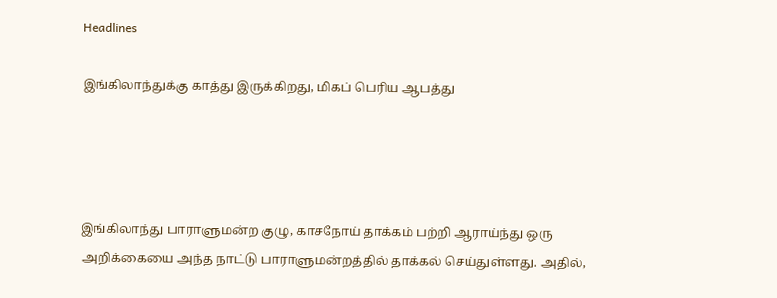Headlines

இங்கிலாந்துக்கு காத்து இருக்கிறது, மிகப் பெரிய ஆபத்து




இங்கிலாந்து பாராளுமன்ற குழு, காசநோய் தாக்கம் பற்றி ஆராய்ந்து ஒரு அறிக்கையை அந்த நாட்டு பாராளுமன்றத்தில் தாக்கல் செய்துள்ளது. அதில்,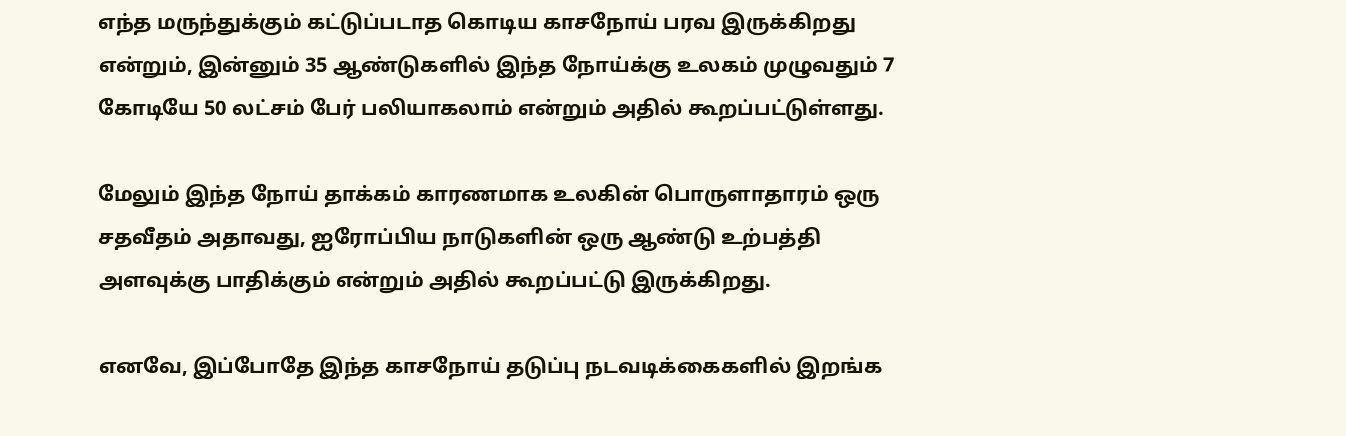எந்த மருந்துக்கும் கட்டுப்படாத கொடிய காசநோய் பரவ இருக்கிறது என்றும், இன்னும் 35 ஆண்டுகளில் இந்த நோய்க்கு உலகம் முழுவதும் 7 கோடியே 50 லட்சம் பேர் பலியாகலாம் என்றும் அதில் கூறப்பட்டுள்ளது.

மேலும் இந்த நோய் தாக்கம் காரணமாக உலகின் பொருளாதாரம் ஒரு சதவீதம் அதாவது, ஐரோப்பிய நாடுகளின் ஒரு ஆண்டு உற்பத்தி அளவுக்கு பாதிக்கும் என்றும் அதில் கூறப்பட்டு இருக்கிறது.

எனவே, இப்போதே இந்த காசநோய் தடுப்பு நடவடிக்கைகளில் இறங்க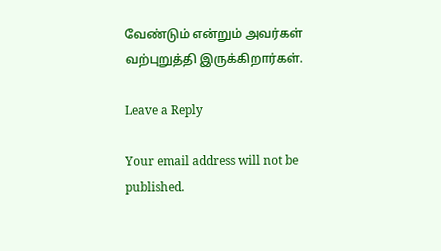வேண்டும் என்றும் அவர்கள் வற்புறுத்தி இருக்கிறார்கள்.

Leave a Reply

Your email address will not be published.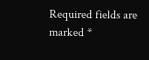Required fields are marked *